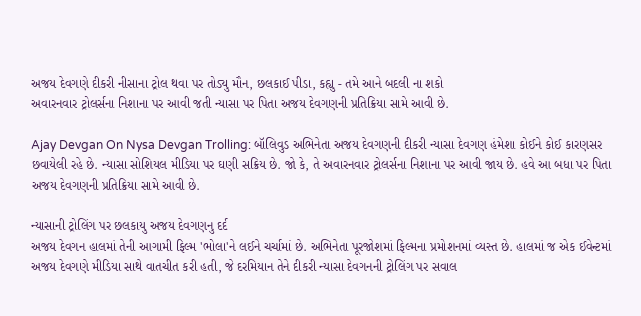અજય દેવગણે દીકરી નીસાના ટ્રોલ થવા પર તોડ્યુ મૌન, છલકાઈ પીડા, કહ્યુ - તમે આને બદલી ના શકો
અવારનવાર ટ્રોલર્સના નિશાના પર આવી જતી ન્યાસા પર પિતા અજય દેવગણની પ્રતિક્રિયા સામે આવી છે.

Ajay Devgan On Nysa Devgan Trolling: બૉલિવુડ અભિનેતા અજય દેવગણની દીકરી ન્યાસા દેવગણ હંમેશા કોઈને કોઈ કારણસર છવાયેલી રહે છે. ન્યાસા સોશિયલ મીડિયા પર ઘણી સક્રિય છે. જો કે, તે અવારનવાર ટ્રોલર્સના નિશાના પર આવી જાય છે. હવે આ બધા પર પિતા અજય દેવગણની પ્રતિક્રિયા સામે આવી છે.

ન્યાસાની ટ્રોલિંગ પર છલકાયુ અજય દેવગણનુ દર્દ
અજય દેવગન હાલમાં તેની આગામી ફિલ્મ 'ભોલા'ને લઈને ચર્ચામાં છે. અભિનેતા પૂરજોશમાં ફિલ્મના પ્રમોશનમાં વ્યસ્ત છે. હાલમાં જ એક ઈવેન્ટમાં અજય દેવગણે મીડિયા સાથે વાતચીત કરી હતી, જે દરમિયાન તેને દીકરી ન્યાસા દેવગનની ટ્રોલિંગ પર સવાલ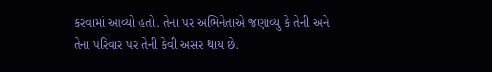કરવામાં આવ્યો હતો. તેના પર અભિનેતાએ જણાવ્યુ કે તેની અને તેના પરિવાર પર તેની કેવી અસર થાય છે.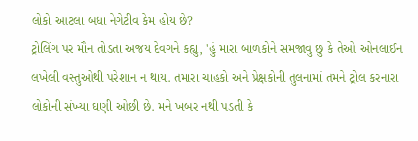લોકો આટલા બધા નેગેટીવ કેમ હોય છે?
ટ્રોલિંગ પર મૌન તોડતા અજય દેવગને કહ્યુ, 'હું મારા બાળકોને સમજાવુ છુ કે તેઓ ઓનલાઈન લખેલી વસ્તુઓથી પરેશાન ન થાય. તમારા ચાહકો અને પ્રેક્ષકોની તુલનામાં તમને ટ્રોલ કરનારા લોકોની સંખ્યા ઘણી ઓછી છે. મને ખબર નથી પડતી કે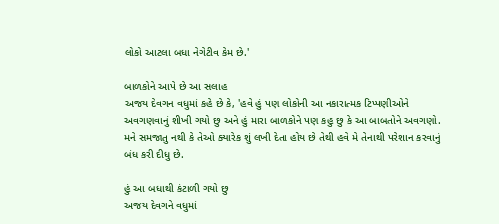લોકો આટલા બધા નેગેટીવ કેમ છે.'

બાળકોને આપે છે આ સલાહ
અજય દેવગન વધુમાં કહે છે કે, 'હવે હું પણ લોકોની આ નકારાત્મક ટિપ્પણીઓને અવગણવાનું શીખી ગયો છુ અને હું મારા બાળકોને પણ કહુ છુ કે આ બાબતોને અવગણો. મને સમજાતુ નથી કે તેઓ ક્યારેક શું લખી દેતા હોય છે તેથી હવે મે તેનાથી પરેશાન કરવાનું બંધ કરી દીધુ છે.

હું આ બધાથી કંટાળી ગયો છુ
અજય દેવગને વધુમાં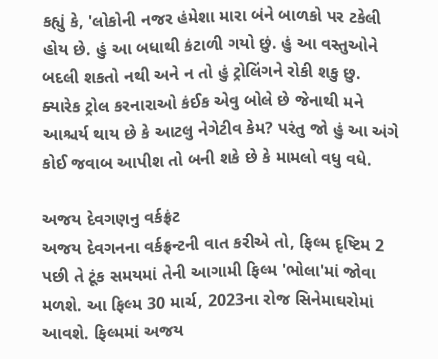કહ્યું કે, 'લોકોની નજર હંમેશા મારા બંને બાળકો પર ટકેલી હોય છે. હું આ બધાથી કંટાળી ગયો છું. હું આ વસ્તુઓને બદલી શકતો નથી અને ન તો હું ટ્રોલિંગને રોકી શકુ છુ. ક્યારેક ટ્રોલ કરનારાઓ કંઈક એવુ બોલે છે જેનાથી મને આશ્ચર્ય થાય છે કે આટલુ નેગેટીવ કેમ? પરંતુ જો હું આ અંગે કોઈ જવાબ આપીશ તો બની શકે છે કે મામલો વધુ વધે.

અજય દેવગણનુ વર્કફ્રંટ
અજય દેવગનના વર્કફ્રન્ટની વાત કરીએ તો, ફિલ્મ દૃષ્ટિમ 2 પછી તે ટૂંક સમયમાં તેની આગામી ફિલ્મ 'ભોલા'માં જોવા મળશે. આ ફિલ્મ 30 માર્ચ, 2023ના રોજ સિનેમાઘરોમાં આવશે. ફિલ્મમાં અજય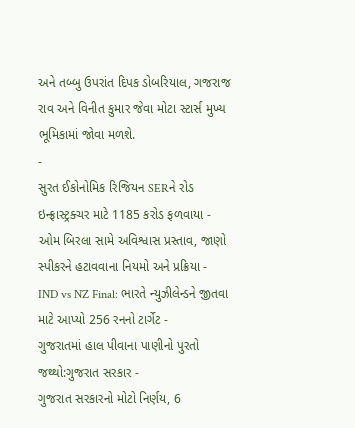અને તબ્બુ ઉપરાંત દિપક ડોબરિયાલ, ગજરાજ રાવ અને વિનીત કુમાર જેવા મોટા સ્ટાર્સ મુખ્ય ભૂમિકામાં જોવા મળશે.
-
સુરત ઈકોનોમિક રિજિયન SERને રોડ ઇન્ફ્રાસ્ટ્રક્ચર માટે 1185 કરોડ ફળવાયા -
ઓમ બિરલા સામે અવિશ્વાસ પ્રસ્તાવ, જાણો સ્પીકરને હટાવવાના નિયમો અને પ્રક્રિયા -
IND vs NZ Final: ભારતે ન્યુઝીલેન્ડને જીતવા માટે આપ્યો 256 રનનો ટાર્ગેટ -
ગુજરાતમાં હાલ પીવાના પાણીનો પુરતો જથ્થો:ગુજરાત સરકાર -
ગુજરાત સરકારનો મોટો નિર્ણય, 6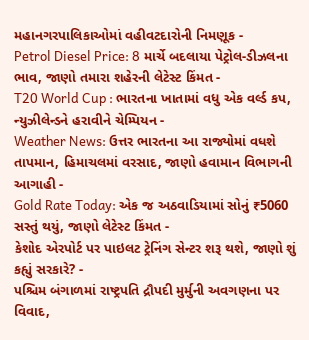મહાનગરપાલિકાઓમાં વહીવટદારોની નિમણૂક -
Petrol Diesel Price: 8 માર્ચે બદલાયા પેટ્રોલ-ડીઝલના ભાવ, જાણો તમારા શહેરની લેટેસ્ટ કિંમત -
T20 World Cup : ભારતના ખાતામાં વધુ એક વર્લ્ડ કપ, ન્યુઝીલેન્ડને હરાવીને ચેમ્પિયન -
Weather News: ઉત્તર ભારતના આ રાજ્યોમાં વધશે તાપમાન, હિમાચલમાં વરસાદ, જાણો હવામાન વિભાગની આગાહી -
Gold Rate Today: એક જ અઠવાડિયામાં સોનું ₹5060 સસ્તું થયું, જાણો લેટેસ્ટ કિંમત -
કેશોદ એરપોર્ટ પર પાઇલટ ટ્રેનિંગ સેન્ટર શરૂ થશે, જાણો શું કહ્યું સરકારે? -
પશ્ચિમ બંગાળમાં રાષ્ટ્રપતિ દ્રૌપદી મુર્મુની અવગણના પર વિવાદ,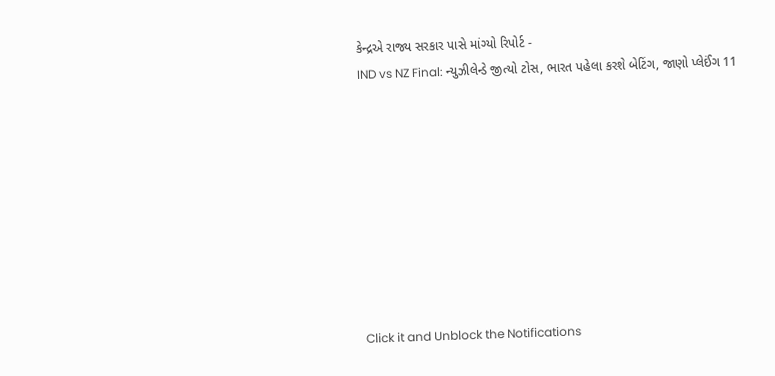કેન્દ્રએ રાજ્ય સરકાર પાસે માંગ્યો રિપોર્ટ -
IND vs NZ Final: ન્યુઝીલેન્ડે જીત્યો ટોસ, ભારત પહેલા કરશે બેટિંગ, જાણો પ્લેઈંગ 11









Click it and Unblock the Notifications